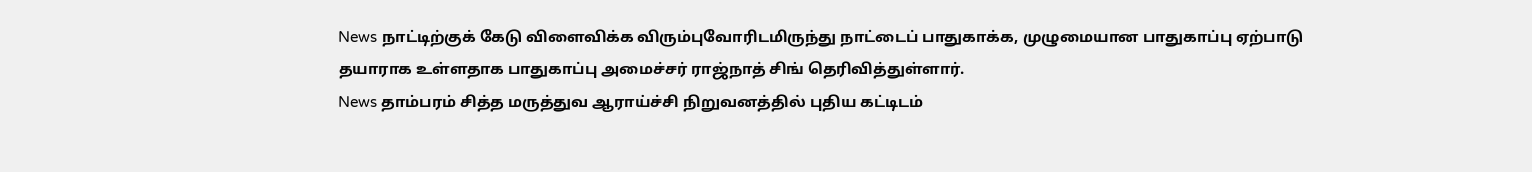News நாட்டிற்குக் கேடு விளைவிக்க விரும்புவோரிடமிருந்து நாட்டைப் பாதுகாக்க, முழுமையான பாதுகாப்பு ஏற்பாடு தயாராக உள்ளதாக பாதுகாப்பு அமைச்சர் ராஜ்நாத் சிங் தெரிவித்துள்ளார்.
News தாம்பரம் சித்த மருத்துவ ஆராய்ச்சி நிறுவனத்தில் புதிய கட்டிடம்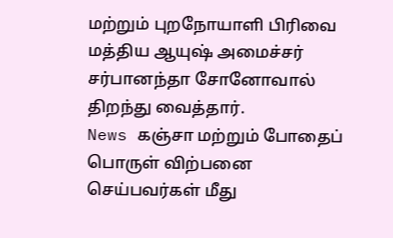மற்றும் புறநோயாளி பிரிவை மத்திய ஆயுஷ் அமைச்சர் சர்பானந்தா சோனோவால் திறந்து வைத்தார்.
News கஞ்சா மற்றும் போதைப் பொருள் விற்பனை செய்பவர்கள் மீது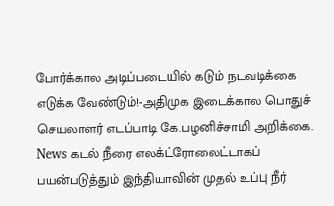போர்க்கால அடிப்படையில் கடும் நடவடிக்கை எடுக்க வேண்டும்!-அதிமுக இடைக்கால பொதுச் செயலாளர் எடப்பாடி கே.பழனிச்சாமி அறிக்கை.
News கடல் நீரை எலக்ட்ரோலைட்டாகப் பயன்படுத்தும் இந்தியாவின் முதல் உப்பு நீர்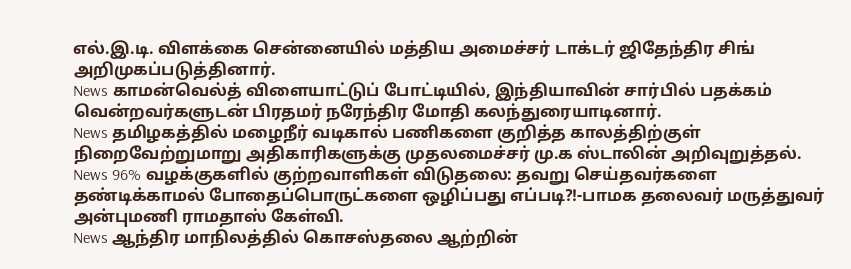எல்.இ.டி. விளக்கை சென்னையில் மத்திய அமைச்சர் டாக்டர் ஜிதேந்திர சிங் அறிமுகப்படுத்தினார்.
News காமன்வெல்த் விளையாட்டுப் போட்டியில், இந்தியாவின் சார்பில் பதக்கம் வென்றவர்களுடன் பிரதமர் நரேந்திர மோதி கலந்துரையாடினார்.
News தமிழகத்தில் மழைநீர் வடிகால் பணிகளை குறித்த காலத்திற்குள் நிறைவேற்றுமாறு அதிகாரிகளுக்கு முதலமைச்சர் மு.க ஸ்டாலின் அறிவுறுத்தல்.
News 96% வழக்குகளில் குற்றவாளிகள் விடுதலை: தவறு செய்தவர்களை தண்டிக்காமல் போதைப்பொருட்களை ஒழிப்பது எப்படி?!-பாமக தலைவர் மருத்துவர் அன்புமணி ராமதாஸ் கேள்வி.
News ஆந்திர மாநிலத்தில் கொசஸ்தலை ஆற்றின்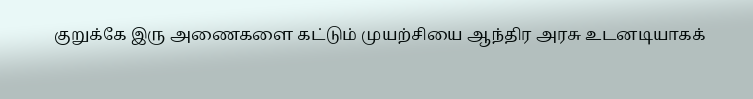குறுக்கே இரு அணைகளை கட்டும் முயற்சியை ஆந்திர அரசு உடனடியாகக்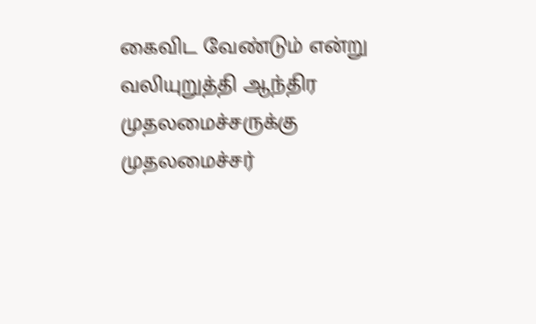கைவிட வேண்டும் என்று வலியுறுத்தி ஆந்திர முதலமைச்சருக்கு முதலமைச்சர்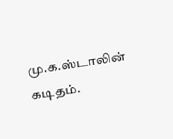மு.க.ஸ்டாலின் கடிதம்.